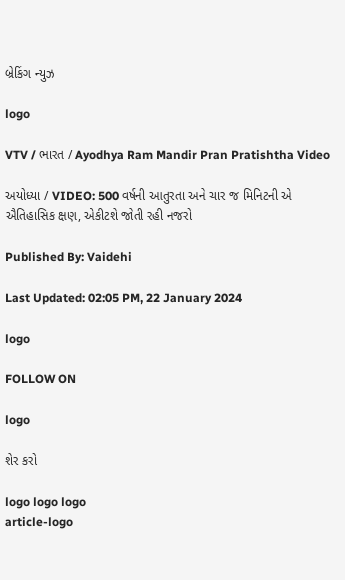બ્રેકિંગ ન્યુઝ

logo

VTV / ભારત / Ayodhya Ram Mandir Pran Pratishtha Video

અયોધ્યા / VIDEO: 500 વર્ષની આતુરતા અને ચાર જ મિનિટની એ ઐતિહાસિક ક્ષણ, એકીટશે જોતી રહી નજરો

Published By: Vaidehi

Last Updated: 02:05 PM, 22 January 2024

logo

FOLLOW ON

logo

શેર કરો

logo logo logo
article-logo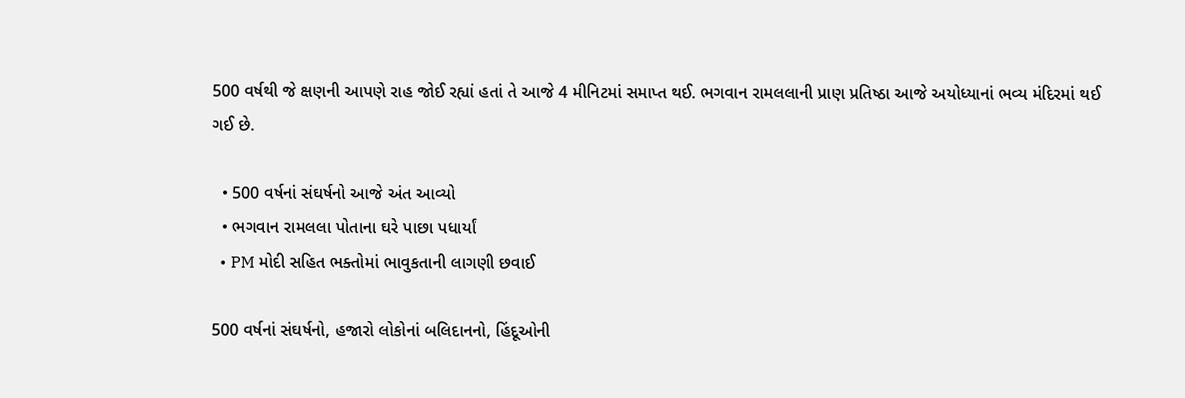500 વર્ષથી જે ક્ષણની આપણે રાહ જોઈ રહ્યાં હતાં તે આજે 4 મીનિટમાં સમાપ્ત થઈ. ભગવાન રામલલાની પ્રાણ પ્રતિષ્ઠા આજે અયોધ્યાનાં ભવ્ય મંદિરમાં થઈ ગઈ છે.

  • 500 વર્ષનાં સંઘર્ષનો આજે અંત આવ્યો
  • ભગવાન રામલલા પોતાના ઘરે પાછા પધાર્યાં
  • PM મોદી સહિત ભક્તોમાં ભાવુકતાની લાગણી છવાઈ

500 વર્ષનાં સંઘર્ષનો, હજારો લોકોનાં બલિદાનનો, હિંદૂઓની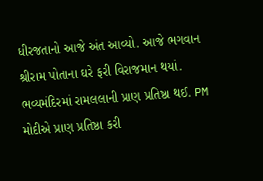ધીરજતાનો આજે અંત આવ્યો. આજે ભગવાન શ્રીરામ પોતાના ઘરે ફરી વિરાજમાન થયાં. ભવ્યમંદિરમાં રામલલાની પ્રાણ પ્રતિષ્ઠા થઈ. PM મોદીએ પ્રાણ પ્રતિષ્ઠા કરી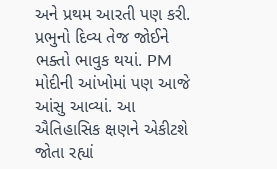અને પ્રથમ આરતી પણ કરી. પ્રભુનો દિવ્ય તેજ જોઈને ભક્તો ભાવુક થયાં. PM મોદીની આંખોમાં પણ આજે આંસુ આવ્યાં. આ ઐતિહાસિક ક્ષણને એકીટશે જોતા રહ્યાં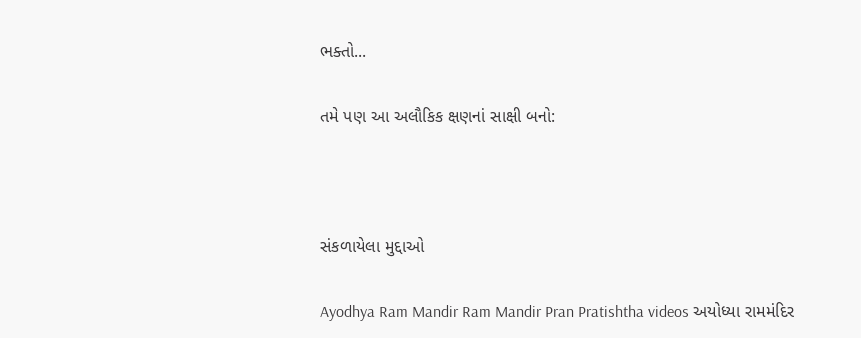ભક્તો...

તમે પણ આ અલૌકિક ક્ષણનાં સાક્ષી બનો:



સંકળાયેલા મુદ્દાઓ

Ayodhya Ram Mandir Ram Mandir Pran Pratishtha videos અયોધ્યા રામમંદિર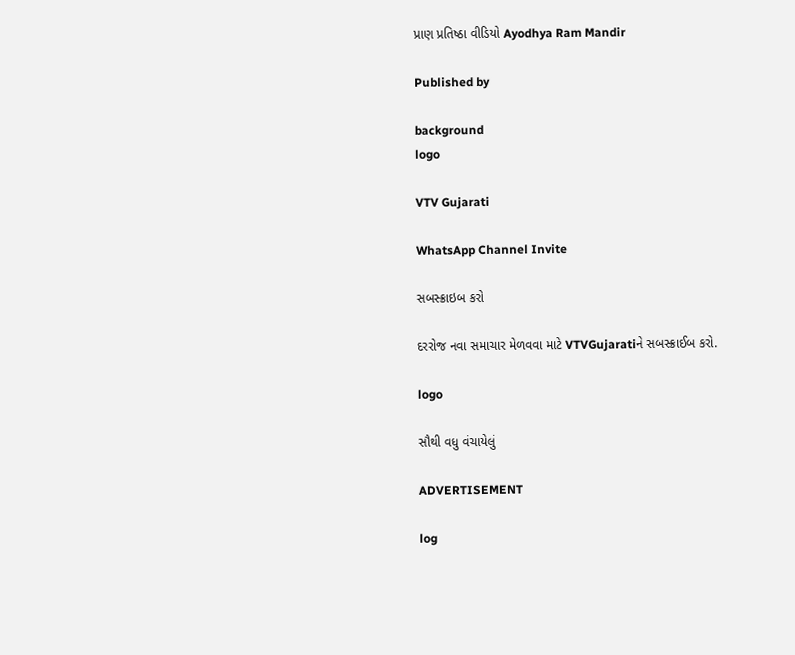પ્રાણ પ્રતિષ્ઠા વીડિયો Ayodhya Ram Mandir

Published by

background
logo

VTV Gujarati

WhatsApp Channel Invite

સબસ્ક્રાઇબ કરો

દરરોજ નવા સમાચાર મેળવવા માટે VTVGujaratiને સબસ્ક્રાઈબ કરો.

logo

સૌથી વધુ વંચાયેલું

ADVERTISEMENT

log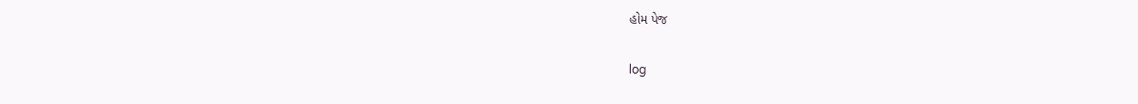હોમ પેજ

log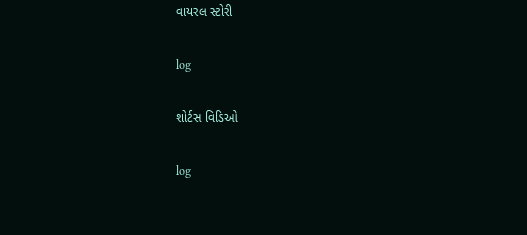વાયરલ સ્ટોરી

log

શોર્ટસ વિડિઓ

log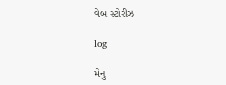વેબ સ્ટોરીઝ

log

મેનુ